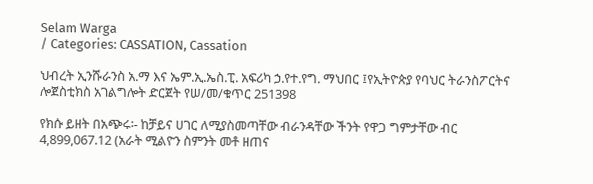Selam Warga
/ Categories: CASSATION, Cassation

ህብረት ኢንሹራንስ አ.ማ እና ኤም.ኢ.ኤስ.ፒ. አፍሪካ ኃ.የተ.የግ. ማህበር ፤የኢትዮጵያ የባህር ትራንስፖርትና ሎጀስቲክስ አገልግሎት ድርጀት የሠ/መ/ቁጥር 251398

የክሱ ይዘት በአጭሩ፡- ከቻይና ሀገር ለሚያስመጣቸው ብራንዳቸው ችንት የዋጋ ግምታቸው ብር 4,899,067.12 (አራት ሚልዮን ስምንት መቶ ዘጠና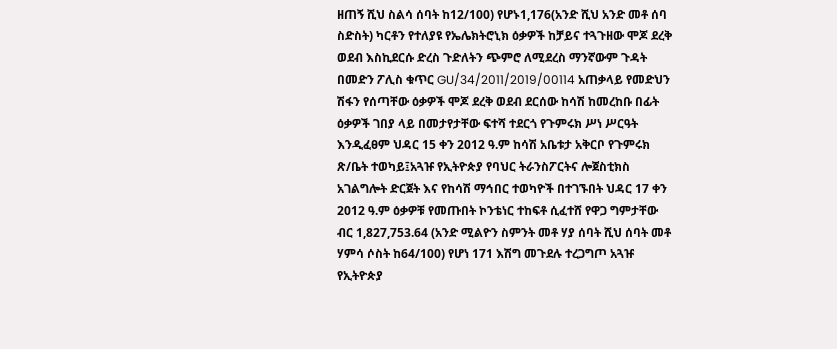ዘጠኝ ሺህ ስልሳ ሰባት ከ12/100) የሆኑ1,176(አንድ ሺህ አንድ መቶ ሰባ ስድስት) ካርቶን የተለያዩ የኤሌክትሮኒክ ዕቃዎች ከቻይና ተጓጉዘው ሞጆ ደረቅ ወደብ እስኪደርሱ ድረስ ጉድለትን ጭምሮ ለሚደረስ ማንኛውም ጉዳት በመድን ፖሊስ ቁጥር GU/34/2011/2019/00114 አጠቃላይ የመድህን ሽፋን የሰጣቸው ዕቃዎች ሞጆ ደረቅ ወደብ ደርሰው ከሳሽ ከመረከቡ በፊት ዕቃዎች ገበያ ላይ በመታየታቸው ፍተሻ ተደርጎ የጉምሩክ ሥነ ሥርዓት እንዲፈፀም ህዳር 15 ቀን 2012 ዓ.ም ከሳሽ አቤቱታ አቅርቦ የጉምሩክ ጽ/ቤት ተወካይ፤አጓዡ የኢትዮጵያ የባህር ትራንስፖርትና ሎጀስቲክስ አገልግሎት ድርጀት እና የከሳሽ ማኅበር ተወካዮች በተገኙበት ህዳር 17 ቀን 2012 ዓ.ም ዕቃዎቹ የመጡበት ኮንቴነር ተከፍቶ ሲፈተሸ የዋጋ ግምታቸው ብር 1,827,753.64 (አንድ ሚልዮን ስምንት መቶ ሃያ ሰባት ሺህ ሰባት መቶ ሃምሳ ሶስት ከ64/100) የሆነ 171 እሽግ መጉደሉ ተረጋግጦ አጓዡ የኢትዮጵያ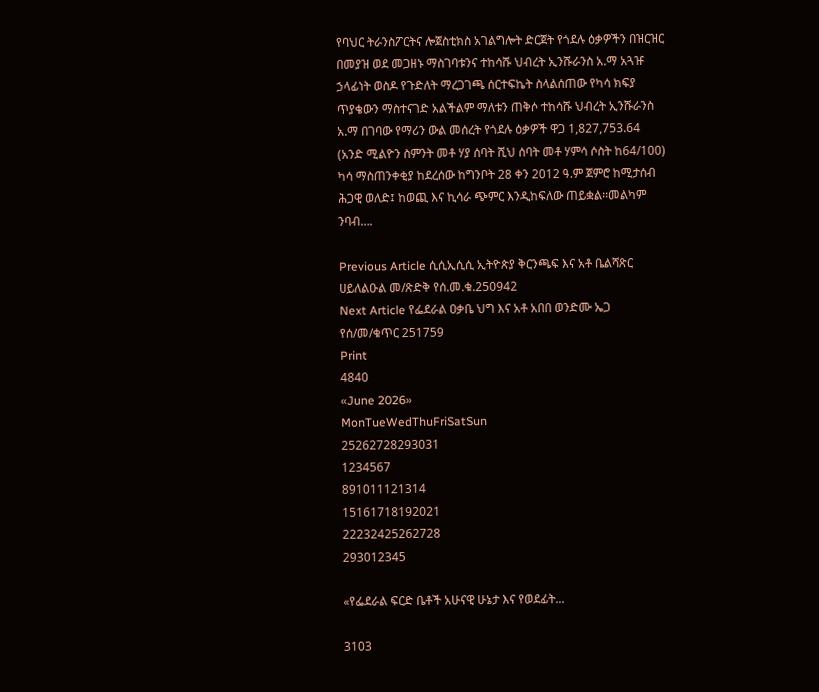የባህር ትራንስፖርትና ሎጀስቲክስ አገልግሎት ድርጀት የጎደሉ ዕቃዎችን በዝርዝር በመያዝ ወደ መጋዘኑ ማስገባቱንና ተከሳሹ ህብረት ኢንሹራንስ አ.ማ አጓዡ ኃላፊነት ወስዶ የጉድለት ማረጋገጫ ሰርተፍኬት ስላልሰጠው የካሳ ክፍያ ጥያቄውን ማስተናገድ አልችልም ማለቱን ጠቅሶ ተከሳሹ ህብረት ኢንሹራንስ አ.ማ በገባው የማሪን ውል መሰረት የጎደሉ ዕቃዎች ዋጋ 1,827,753.64 (አንድ ሚልዮን ስምንት መቶ ሃያ ሰባት ሺህ ሰባት መቶ ሃምሳ ሶስት ከ64/100) ካሳ ማስጠንቀቂያ ከደረሰው ከግንቦት 28 ቀን 2012 ዓ.ም ጀምሮ ከሚታሰብ ሕጋዊ ወለድ፤ ከወጪ እና ኪሳራ ጭምር እንዲከፍለው ጠይቋል፡፡መልካም ንባብ….

Previous Article ሲሲኢሲሲ ኢትዮጵያ ቅርንጫፍ እና አቶ ቤልሻጽር ሀይለልዑል መ/ጽድቅ የሰ.መ.ቁ.250942
Next Article የፌደራል ዐቃቤ ህግ እና አቶ አበበ ወንድሙ ኤጋ የሰ/መ/ቁጥር 251759
Print
4840
«June 2026»
MonTueWedThuFriSatSun
25262728293031
1234567
891011121314
15161718192021
22232425262728
293012345

«የፌደራል ፍርድ ቤቶች አሁናዊ ሁኔታ እና የወደፊት...

3103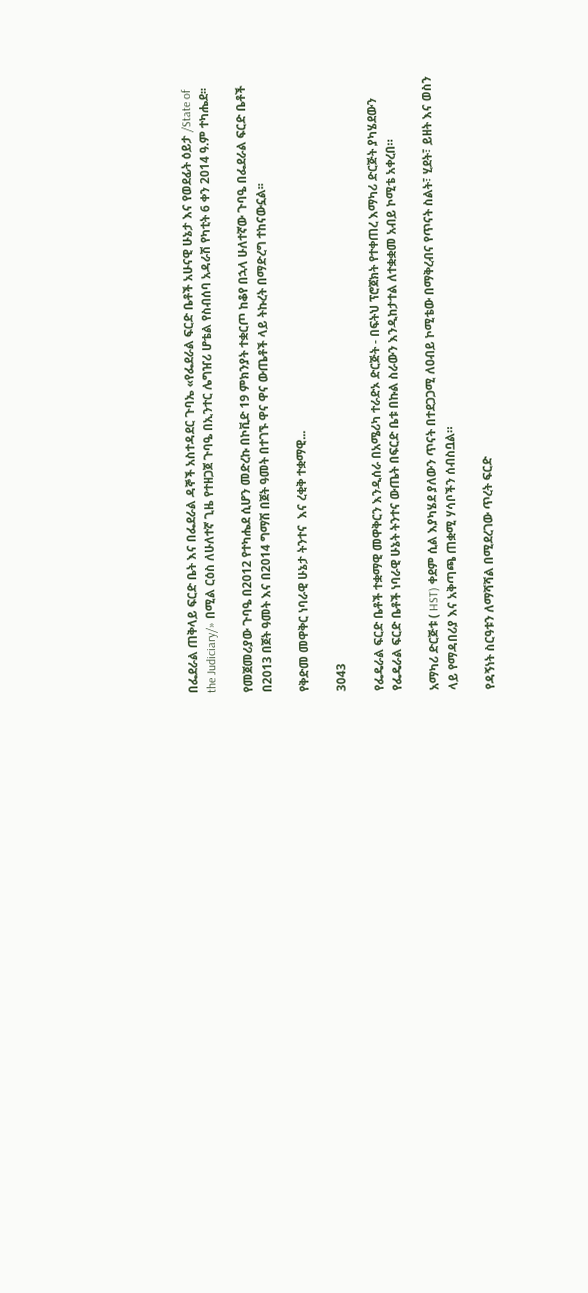በፌደራል ጠቅላይ ፍርድ ቤት እና በፌደራል ዳኞች አስተዳደር ጉባኤ «የፌደራል ፍርድ ቤቶች አሁናዊ ሁኔታ እና የወደፊት ዕይታ /State of the Judiciary/» በሚል ርዕስ ለሁለተኛ ጊዜ የተዘጋጀ ጉባዔ በኢንተር ሌግዠሪ ሆቴል የስብሰባ አዳራሽ የካቲት 6 ቀን 2014 ዓ.ም ተካሔደ፡፡

የመጀመሪያው ጉባዔ በ2012 የተካሔደ ሲሆን መድረኩ በኮቪድ 19 ምክንያት ተቋርጦ ከቆየ በኋላ ሁለተኛው ጉባዔ በፌደራል ፍርድ ቤቶች በ2013 በጀት ዓመት እና በ2014 ግማሽ በጀት ዓመት በተገኙ ዋና ዋና ውጤቶች ላይ ትኩረት በማድረግ ተከናውኗል፡፡

የቅድመ መዋቅር ነባራዊ ሁኔታ ትንተና  እና ረቂቅ ተቋማዊ...

3043

የፌዴራል ፍርድ ቤቶች ተቋማዊ መዋቅርን እንዲሰራ በአሜሪካ ተራድኦ ድርጅት - በፍትህ ፕሮጀክት የተቀጠረ እማካሪ ድርጅት ያካሄደውን የፌዴራል ፍርድ ቤቶች ነባራዊ ሁኔት ትንተና ውጤት በፍርድ ቤቱ በኩል ስራውን እንዲከታተል ለተቋቋመ አብይ ኮሚቴ አቀረበ።

አማካሪ ድርጅቱ ( HST) ቀደም ሲል እያካሄደ ያለውን ጥናት በተደጋጋሚ ለዐብይ ኮሚቴው በማቅረብና የጥናት ስልት፣ ሂደት፣ ይዘት እና ወስን ላይ የማዳበሪያ እና አቅጣጫ ጠቋሚ ሃሳቦችን ሰብስቧል።

የዳኝነት ስርዓቱን ለማሻሻል በሚደረገው ጥረት ፍርድ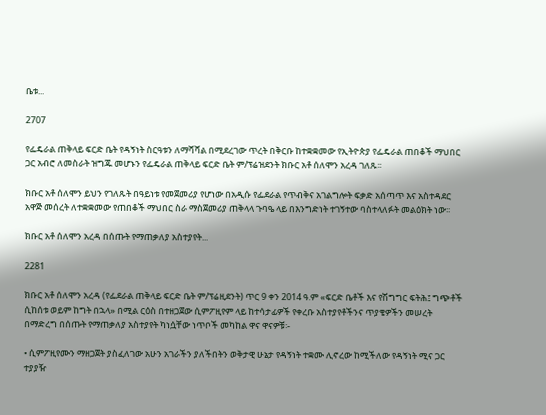ቤቱ...

2707

የፌዴራል ጠቅላይ ፍርድ ቤት የዳኝነት ስርዓቱን ለማሻሻል በሚደረገው ጥረት በቅርቡ ከተቋቋመው የኢትዮጵያ የፌዴራል ጠበቆች ማህበር ጋር አብሮ ለመስራት ዝግጁ መሆኑን የፌዴራል ጠቅላይ ፍርድ ቤት ም/ፕሬዝደንት ክቡር አቶ ሰለሞን አረዳ ገለጹ፡፡

ክቡር አቶ ሰለሞን ይህን የገለጹት በዓይነቱ የመጀመሪያ የሆነው በአዲሱ የፌደራል የጥብቅና አገልግሎት ፍቃድ አሰጣጥ እና አስተዳደር አዋጅ መሰረት ለተቋቋመው የጠበቆች ማህበር ስራ ማስጀመሪያ ጠቅላላ ጉባዔ ላይ በእንግድነት ተገኝተው ባስተላለፉት መልዕክት ነው፡፡

ክቡር አቶ ሰለሞን አረዳ በሰጡት የማጠቃለያ አስተያየት...

2281

ክቡር አቶ ሰለሞን አረዳ (የፌደራል ጠቅላይ ፍርድ ቤት ም/ፕሬዚደንት) ጥር 9 ቀን 2014 ዓ.ም «ፍርድ ቤቶች እና የሽግግር ፍትሕ፤ ግጭቶች ሲከሰቱ ወይም ከግት በኋላ» በሚል ርዕስ በተዘጋጀው ሲምፖዚየም ላይ ከተሳታፊዎች የቀረቡ አስተያየቶችንና ጥያቄዎችን መሠረት በማድረግ በሰጡት የማጠቃለያ አስተያየት ካነሷቸው ነጥቦች መካከል ዋና ዋናዎቹ፡-

• ሲምፖዚየሙን ማዘጋጀት ያስፈለገው አሁን አገራችን ያለችበትን ወቅታዊ ሁኔታ የዳኝነት ተቋሙ ሊኖረው ከሚችለው የዳኝነት ሚና ጋር ተያያዥ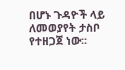በሆኑ ጉዳዮች ላይ ለመወያየት ታስቦ የተዘጋጀ ነው፡፡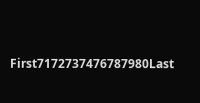First7172737476787980Last